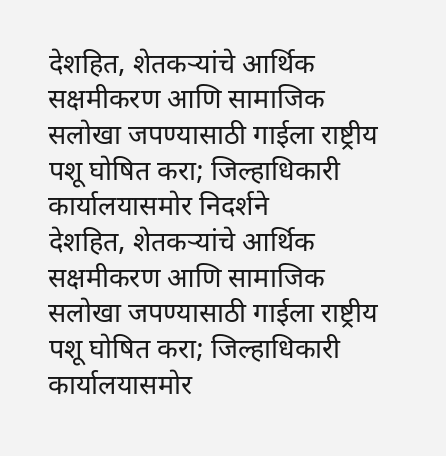देशहित, शेतकऱ्यांचे आर्थिक सक्षमीकरण आणि सामाजिक सलोखा जपण्यासाठी गाईला राष्ट्रीय पशू घोषित करा; जिल्हाधिकारी कार्यालयासमोर निदर्शने
देशहित, शेतकऱ्यांचे आर्थिक सक्षमीकरण आणि सामाजिक सलोखा जपण्यासाठी गाईला राष्ट्रीय पशू घोषित करा; जिल्हाधिकारी कार्यालयासमोर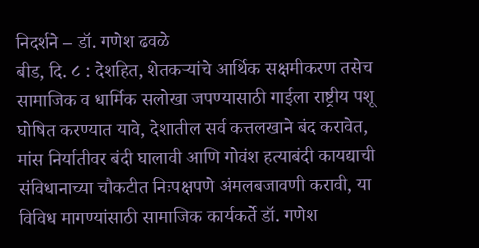निदर्शने – डॉ. गणेश ढवळे
बीड, दि. ८ : देशहित, शेतकऱ्यांचे आर्थिक सक्षमीकरण तसेच सामाजिक व धार्मिक सलोखा जपण्यासाठी गाईला राष्ट्रीय पशू घोषित करण्यात यावे, देशातील सर्व कत्तलखाने बंद करावेत, मांस निर्यातीवर बंदी घालावी आणि गोवंश हत्याबंदी कायद्याची संविधानाच्या चौकटीत निःपक्षपणे अंमलबजावणी करावी, या विविध मागण्यांसाठी सामाजिक कार्यकर्ते डॉ. गणेश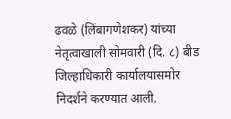ढवळे (लिंबागणेशकर) यांच्या नेतृत्वाखाली सोमवारी (दि. ८) बीड जिल्हाधिकारी कार्यालयासमोर निदर्शने करण्यात आली.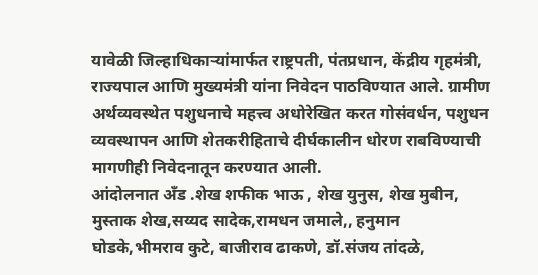यावेळी जिल्हाधिकाऱ्यांमार्फत राष्ट्रपती, पंतप्रधान, केंद्रीय गृहमंत्री, राज्यपाल आणि मुख्यमंत्री यांना निवेदन पाठविण्यात आले. ग्रामीण अर्थव्यवस्थेत पशुधनाचे महत्त्व अधोरेखित करत गोसंवर्धन, पशुधन व्यवस्थापन आणि शेतकरीहिताचे दीर्घकालीन धोरण राबविण्याची मागणीही निवेदनातून करण्यात आली.
आंदोलनात अँड .शेख शफीक भाऊ , शेख युनुस, शेख मुबीन, मुस्ताक शेख,सय्यद सादेक,रामधन जमाले,, हनुमान घोडके,भीमराव कुटे, बाजीराव ढाकणे, डॉ.संजय तांदळे,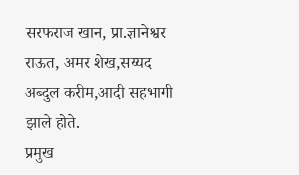सरफराज खान, प्रा.ज्ञानेश्वर राऊत, अमर शेख,सय्यद अब्दुल करीम,आदी सहभागी झाले होते.
प्रमुख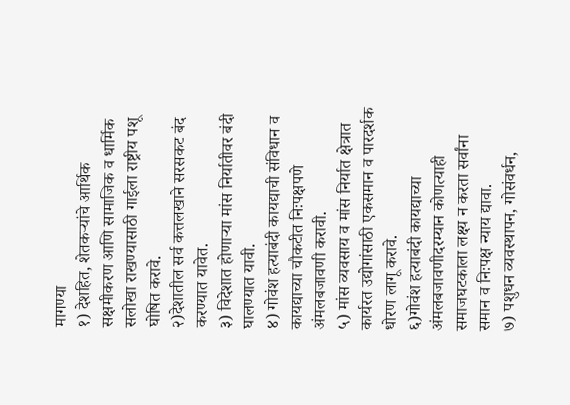मागण्या
१) देशहित, शेतकऱ्यांचे आर्थिक सक्षमीकरण आणि सामाजिक व धार्मिक सलोखा राखण्यासाठी गाईला राष्ट्रीय पशू घोषित करावे.
२)देशातील सर्व कत्तलखाने सरसकट बंद करण्यात यावेत.
३) विदेशात होणाऱ्या मांस निर्यातीवर बंदी घालण्यात यावी.
४) गोवंश हत्याबंदी कायद्याची संविधान व कायद्याच्या चौकटीत निःपक्षपणे अंमलबजावणी करावी.
५) मांस व्यवसाय व मांस निर्यात क्षेत्रात कार्यरत उद्योगांसाठी एकसमान व पारदर्शक धोरण लागू करावे.
६)गोवंश हत्याबंदी कायद्याच्या अंमलबजावणीदरम्यान कोणत्याही समाजघटकाला लक्ष्य न करता सर्वांना समान व निःपक्ष न्याय द्यावा.
७) पशुधन व्यवस्थापन, गोसंवर्धन,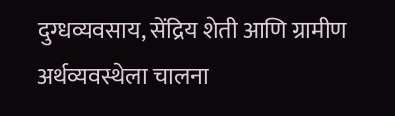दुग्धव्यवसाय, सेंद्रिय शेती आणि ग्रामीण अर्थव्यवस्थेला चालना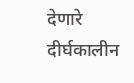देणारे दीर्घकालीन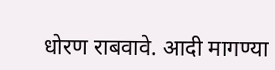धोरण राबवावे. आदी मागण्या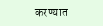करण्यात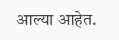आल्या आहेत.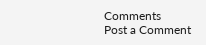Comments
Post a Comment